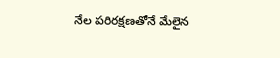నేల పరిరక్షణతోనే మేలైన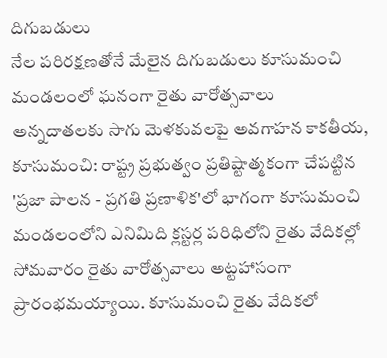దిగుబడులు
నేల పరిరక్షణతోనే మేలైన దిగుబడులు కూసుమంచి మండలంలో ఘనంగా రైతు వారోత్సవాలు అన్నదాతలకు సాగు మెళకువలపై అవగాహన కాకతీయ, కూసుమంచి: రాష్ట్ర ప్రభుత్వం ప్రతిష్టాత్మకంగా చేపట్టిన 'ప్రజా పాలన - ప్రగతి ప్రణాళిక'లో భాగంగా కూసుమంచి మండలంలోని ఎనిమిది క్లస్టర్ల పరిధిలోని రైతు వేదికల్లో సోమవారం రైతు వారోత్సవాలు అట్టహాసంగా ప్రారంభమయ్యాయి. కూసుమంచి రైతు వేదికలో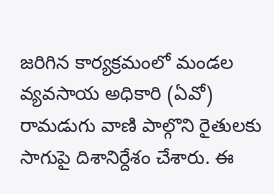జరిగిన కార్యక్రమంలో మండల వ్యవసాయ అధికారి (ఏవో) రామడుగు వాణి పాల్గొని రైతులకు సాగుపై దిశానిర్దేశం చేశారు. ఈ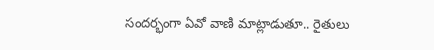సందర్భంగా ఏవో వాణి మాట్లాడుతూ.. రైతులు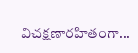విచక్షణారహితంగా...